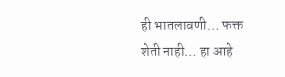ही भातलावणी… फक्त शेती नाही… हा आहे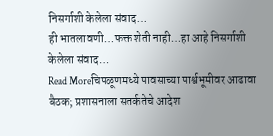निसर्गाशी केलेला संवाद…
ही भातलावणी…फक्त शेती नाही…हा आहे निसर्गाशी केलेला संवाद…
Read Moreचिपळूणमध्ये पावसाच्या पार्श्वभूमीवर आढावा बैठक; प्रशासनाला सतर्कतेचे आदेश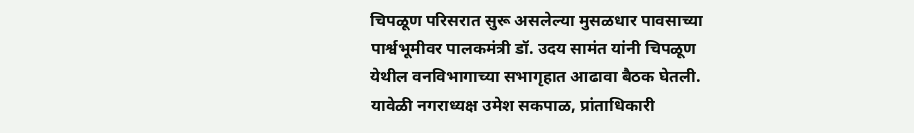चिपळूण परिसरात सुरू असलेल्या मुसळधार पावसाच्या पार्श्वभूमीवर पालकमंत्री डॉ. उदय सामंत यांनी चिपळूण येथील वनविभागाच्या सभागृहात आढावा बैठक घेतली. यावेळी नगराध्यक्ष उमेश सकपाळ, प्रांताधिकारी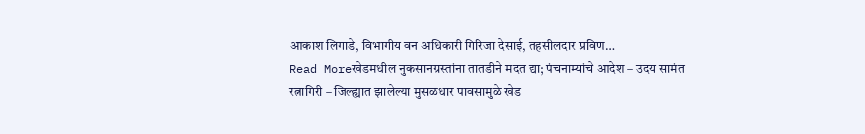आकाश लिगाडे, विभागीय वन अधिकारी गिरिजा देसाई, तहसीलदार प्रविण…
Read Moreखेडमधील नुकसानग्रस्तांना तातडीने मदत द्या; पंचनाम्यांचे आदेश – उदय सामंत
रत्नागिरी – जिल्ह्यात झालेल्या मुसळधार पावसामुळे खेड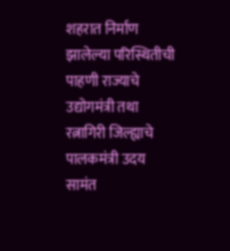शहरात निर्माण झालेल्या परिस्थितीची पाहणी राज्याचे उद्योगमंत्री तथा रत्नागिरी जिल्ह्याचे पालकमंत्री उदय सामंत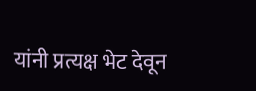यांनी प्रत्यक्ष भेट देवून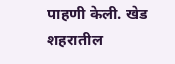पाहणी केली. खेड शहरातील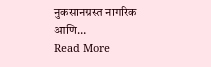नुकसानग्रस्त नागरिक आणि…
Read More